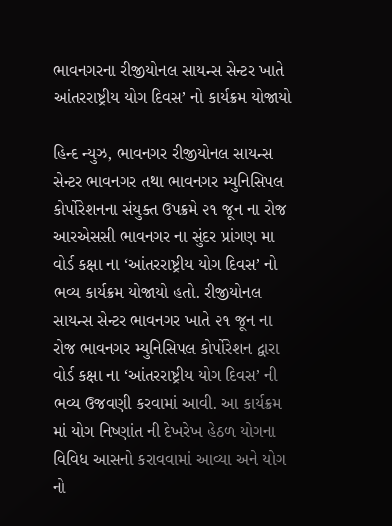ભાવનગરના રીજીયોનલ સાયન્સ સેન્ટર ખાતે આંતરરાષ્ટ્રીય યોગ દિવસ’ નો કાર્યક્રમ યોજાયો

હિન્દ ન્યુઝ, ભાવનગર રીજીયોનલ સાયન્સ સેન્ટર ભાવનગર તથા ભાવનગર મ્યુનિસિપલ કોર્પોરેશનના સંયુક્ત ઉપક્રમે ૨૧ જૂન ના રોજ આરએસસી ભાવનગર ના સુંદર પ્રાંગણ મા વોર્ડ કક્ષા ના ‘આંતરરાષ્ટ્રીય યોગ દિવસ’ નો ભવ્ય કાર્યક્રમ યોજાયો હતો. રીજીયોનલ સાયન્સ સેન્ટર ભાવનગર ખાતે ૨૧ જૂન ના રોજ ભાવનગર મ્યુનિસિપલ કોર્પોરેશન દ્વારા વોર્ડ કક્ષા ના ‘આંતરરાષ્ટ્રીય યોગ દિવસ’ ની ભવ્ય ઉજવણી કરવામાં આવી. આ કાર્યક્રમ માં યોગ નિષ્ણાંત ની દેખરેખ હેઠળ યોગના વિવિધ આસનો કરાવવામાં આવ્યા અને યોગ નો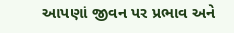આપણાં જીવન પર પ્રભાવ અને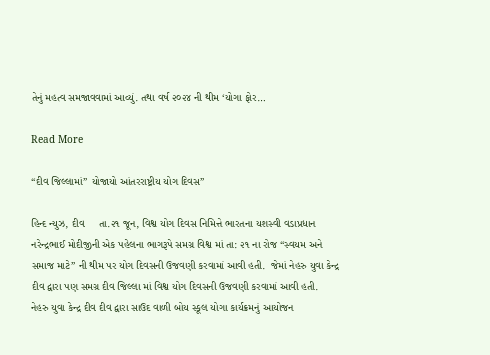તેનું મહત્વ સમજાવવામાં આવ્યું. તથા વર્ષ ૨૦૨૪ ની થીમ ‘યોગા ફોર…

Read More

“દીવ જિલ્લામાં” યોજાયો આંતરરાષ્ટ્રીય યોગ દિવસ”

હિન્દ ન્યુઝ, દીવ     તા.૨૧ જૂન, વિશ્વ યોગ દિવસ નિમિત્તે ભારતના યશસ્વી વડાપ્રધાન નરેન્દ્રભાઈ મોદીજીની એક પહેલના ભાગરૂપે સમગ્ર વિશ્વ માં તા: ૨૧ ના રોજ “સ્વયમ અને સમાજ માટે” ની થીમ પર યોગ દિવસની ઉજવણી કરવામાં આવી હતી.  જેમાં નેહરુ યુવા કેન્દ્ર દીવ દ્વારા પણ સમગ્ર દીવ જિલ્લા માં વિશ્વ યોગ દિવસની ઉજવણી કરવામાં આવી હતી.      નેહરુ યુવા કેન્દ્ર દીવ દીવ દ્વારા સાઉદ વાળી બોય સ્કૂલ યોગા કાર્યક્રમનું આયોજન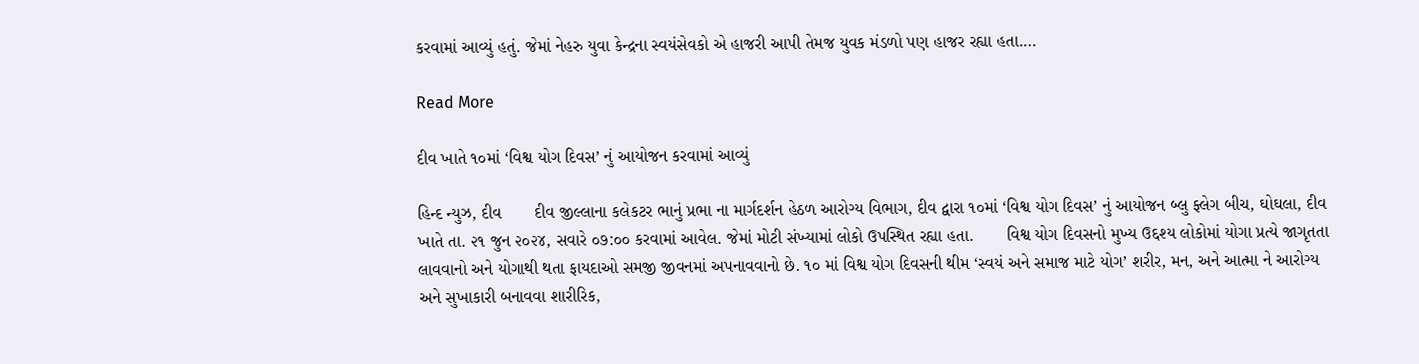કરવામાં આવ્યું હતું. જેમાં નેહરુ યુવા કેન્દ્રના સ્વયંસેવકો એ હાજરી આપી તેમજ યુવક મંડળો પણ હાજર રહ્યા હતા.…

Read More

દીવ ખાતે ૧૦માં ‘વિશ્વ યોગ દિવસ’ નું આયોજન કરવામાં આવ્યું

હિન્દ ન્યુઝ, દીવ       દીવ જીલ્લાના કલેકટર ભાનું પ્રભા ના માર્ગદર્શન હેઠળ આરોગ્ય વિભાગ, દીવ દ્વારા ૧૦માં ‘વિશ્વ યોગ દિવસ’ નું આયોજન બ્લુ ફ્લેગ બીચ, ઘોઘલા, દીવ ખાતે તા. ૨૧ જુન ૨૦૨૪, સવારે ૦૭:૦૦ કરવામાં આવેલ. જેમાં મોટી સંખ્યામાં લોકો ઉપસ્થિત રહ્યા હતા.       વિશ્વ યોગ દિવસનો મુખ્ય ઉદ્દશ્ય લોકોમાં યોગા પ્રત્યે જાગૃતતા લાવવાનો અને યોગાથી થતા ફાયદાઓ સમજી જીવનમાં અપનાવવાનો છે. ૧૦ માં વિશ્વ યોગ દિવસની થીમ ‘સ્વયં અને સમાજ માટે યોગ’ શરીર, મન, અને આત્મા ને આરોગ્ય અને સુખાકારી બનાવવા શારીરિક,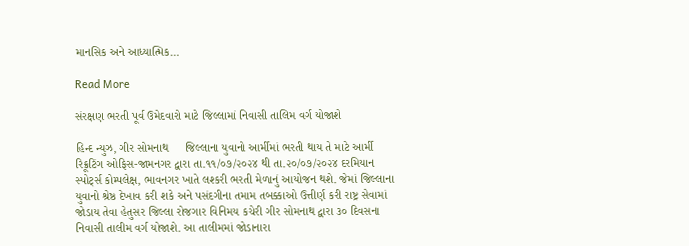માનસિક અને આધ્યાત્મિક…

Read More

સંરક્ષણ ભરતી પૂર્વ ઉમેદવારો માટે જિલ્લામાં નિવાસી તાલિમ વર્ગ યોજાશે

હિન્દ ન્યુઝ, ગીર સોમનાથ     જિલ્લાના યુવાનો આર્મીમાં ભરતી થાય તે માટે આર્મી રિક્રૂટિંગ ઓફિસ-જામનગર દ્વારા તા.૧૧/૦૭/૨૦૨૪ થી તા.૨૦/૦૭/૨૦૨૪ દરમિયાન સ્પોર્ટ્સ કોમ્પલેક્ષ, ભાવનગર ખાતે લશ્કરી ભરતી મેળાનું આયોજન થશે. જેમાં જિલ્લાના યુવાનો શ્રેષ્ઠ દેખાવ કરી શકે અને પસંદગીના તમામ તબક્કાઓ ઉત્તીર્ણ કરી રાષ્ટ્ર સેવામાં જોડાય તેવા હેતુસર જિલ્લા રોજગાર વિનિમય કચેરી ગીર સોમનાથ દ્વારા ૩૦ દિવસના નિવાસી તાલીમ વર્ગ યોજાશે. આ તાલીમમાં જોડાનારા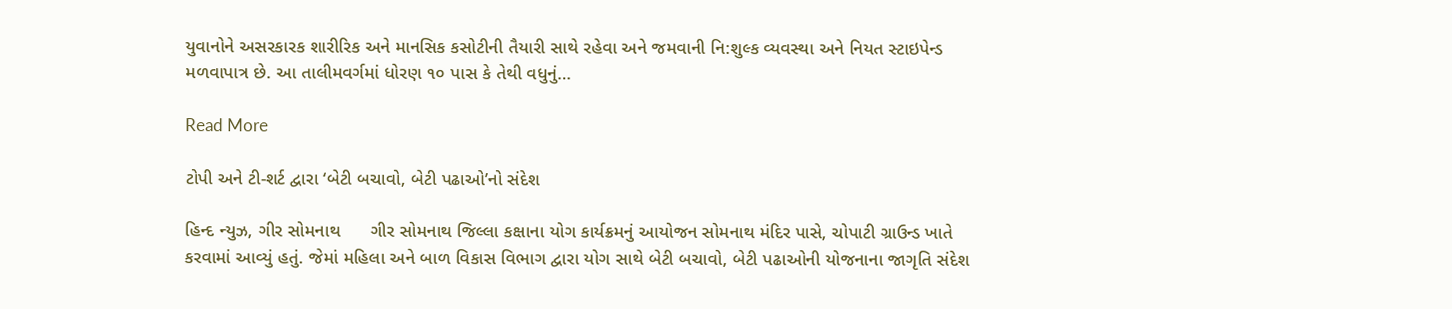યુવાનોને અસરકારક શારીરિક અને માનસિક કસોટીની તૈયારી સાથે રહેવા અને જમવાની નિ:શુલ્ક વ્યવસ્થા અને નિયત સ્ટાઇપેન્ડ મળવાપાત્ર છે. આ તાલીમવર્ગમાં ધોરણ ૧૦ પાસ કે તેથી વધુનું…

Read More

ટોપી અને ટી-શર્ટ દ્વારા ‘બેટી બચાવો, બેટી પઢાઓ’નો સંદેશ

હિન્દ ન્યુઝ, ગીર સોમનાથ      ગીર સોમનાથ જિલ્લા કક્ષાના યોગ કાર્યક્રમનું આયોજન સોમનાથ મંદિર પાસે, ચોપાટી ગ્રાઉન્ડ ખાતે કરવામાં આવ્યું હતું. જેમાં મહિલા અને બાળ વિકાસ વિભાગ દ્વારા યોગ સાથે બેટી બચાવો, બેટી પઢાઓની યોજનાના જાગૃતિ સંદેશ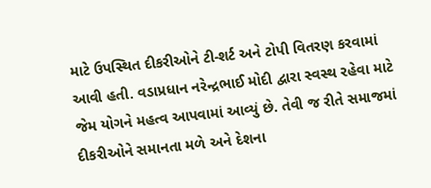માટે ઉપસ્થિત દીકરીઓને ટી-શર્ટ અને ટોપી વિતરણ કરવામાં આવી હતી. વડાપ્રધાન નરેન્દ્રભાઈ મોદી દ્વારા સ્વસ્થ રહેવા માટે જેમ યોગને મહત્વ આપવામાં આવ્યું છે. તેવી જ રીતે સમાજમાં દીકરીઓને સમાનતા મળે અને દેશના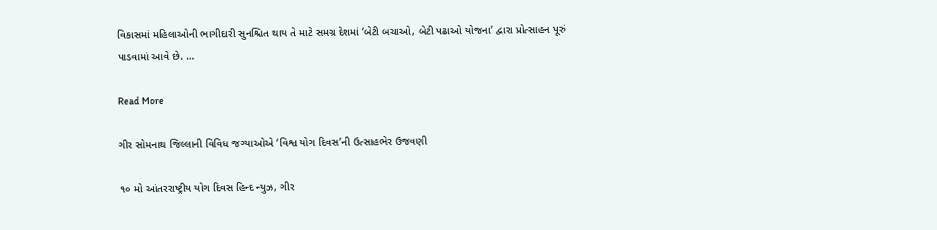વિકાસમાં મહિલાઓની ભાગીદારી સુનશ્ચિત થાય તે માટે સમગ્ર દેશમાં ‘બેટી બચાઓ, બેટી પઢાઓ યોજના’ દ્વારા પ્રોત્સાહન પૂરું પાડવામાં આવે છે. …

Read More

ગીર સોમનાથ જિલ્લાની વિવિધ જગ્યાઓએ ‘વિશ્વ યોગ દિવસ’ની ઉત્સાહભેર ઉજવણી

૧૦ મો આંતરરાષ્ટ્રીય યોગ દિવસ હિન્દ ન્યુઝ, ગીર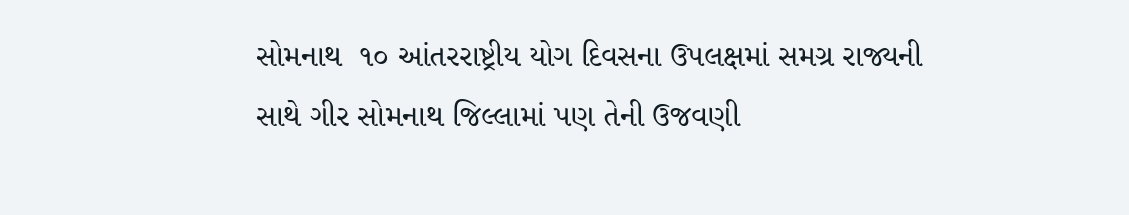સોમનાથ  ૧૦ આંતરરાષ્ટ્રીય યોગ દિવસના ઉપલક્ષમાં સમગ્ર રાજ્યની સાથે ગીર સોમનાથ જિલ્લામાં પણ તેની ઉજવણી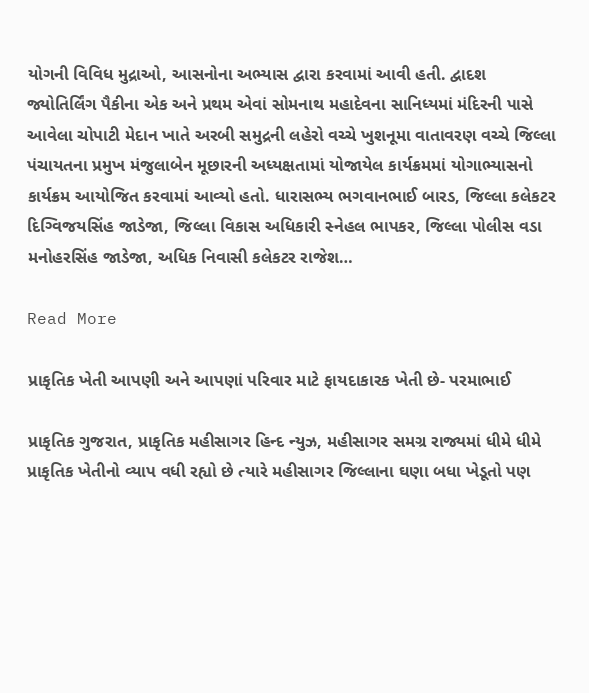યોગની વિવિધ મુદ્રાઓ, આસનોના અભ્યાસ દ્વારા કરવામાં આવી હતી. દ્વાદશ જ્યોતિર્લિંગ પૈકીના એક અને પ્રથમ એવાં સોમનાથ મહાદેવના સાનિધ્યમાં મંદિરની પાસે આવેલા ચોપાટી મેદાન ખાતે અરબી સમુદ્રની લહેરો વચ્ચે ખુશનૂમા વાતાવરણ વચ્ચે જિલ્લા પંચાયતના પ્રમુખ મંજુલાબેન મૂછારની અધ્યક્ષતામાં યોજાયેલ કાર્યક્રમમાં યોગાભ્યાસનો કાર્યક્રમ આયોજિત કરવામાં આવ્યો હતો. ધારાસભ્ય ભગવાનભાઈ બારડ, જિલ્લા કલેકટર દિગ્વિજયસિંહ જાડેજા, જિલ્લા વિકાસ અધિકારી સ્નેહલ ભાપકર, જિલ્લા પોલીસ વડા મનોહરસિંહ જાડેજા, અધિક નિવાસી કલેકટર રાજેશ…

Read More

પ્રાકૃતિક ખેતી આપણી અને આપણાં પરિવાર માટે ફાયદાકારક ખેતી છે- પરમાભાઈ

પ્રાકૃતિક ગુજરાત, પ્રાકૃતિક મહીસાગર હિન્દ ન્યુઝ, મહીસાગર સમગ્ર રાજ્યમાં ધીમે ધીમે પ્રાકૃતિક ખેતીનો વ્યાપ વધી રહ્યો છે ત્યારે મહીસાગર જિલ્લાના ઘણા બધા ખેડૂતો પણ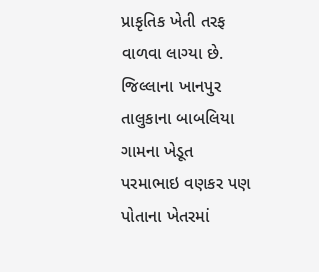પ્રાકૃતિક ખેતી તરફ વાળવા લાગ્યા છે. જિલ્લાના ખાનપુર તાલુકાના બાબલિયા ગામના ખેડૂત પરમાભાઇ વણકર પણ પોતાના ખેતરમાં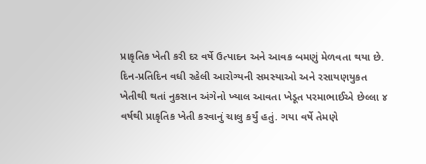પ્રાકૃતિક ખેતી કરી દર વર્ષે ઉત્પાદન અને આવક બમણું મેળવતા થયા છે.   દિન-પ્રતિદિન વધી રહેલી આરોગ્યની સમસ્યાઓ અને રસાયણયુકત ખેતીથી થતાં નુકસાન અંગેનો ખ્યાલ આવતા ખેડૂત પરમાભાઈએ છેલ્લા ૪ વર્ષથી પ્રાકૃતિક ખેતી કરવાનું ચાલુ કર્યું હતું. ગયા વર્ષે તેમણે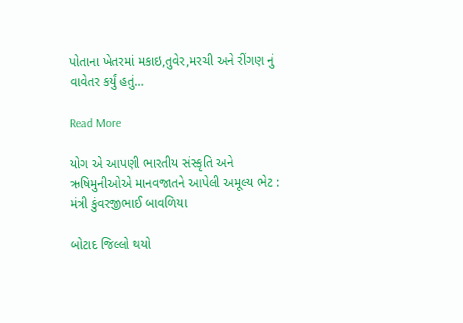પોતાના ખેતરમાં મકાઇ,તુવેર,મરચી અને રીંગણ નું વાવેતર કર્યું હતું…

Read More

યોગ એ આપણી ભારતીય સંસ્કૃતિ અને ઋષિમુનીઓએ માનવજાતને આપેલી અમૂલ્ય ભેટ : મંત્રી કુંવરજીભાઈ બાવળિયા

બોટાદ જિલ્લો થયો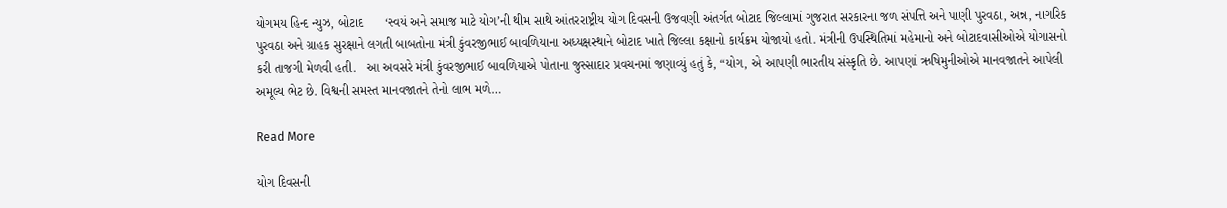યોગમય હિન્દ ન્યુઝ, બોટાદ      ‘સ્વયં અને સમાજ માટે યોગ’ની થીમ સાથે આંતરરાષ્ટ્રીય યોગ દિવસની ઉજવણી અંતર્ગત બોટાદ જિલ્લામાં ગુજરાત સરકારના જળ સંપત્તિ અને પાણી પુરવઠા, અન્ન, નાગરિક પુરવઠા અને ગ્રાહક સુરક્ષાને લગતી બાબતોના મંત્રી કુંવરજીભાઈ બાવળિયાના અધ્યક્ષસ્થાને બોટાદ ખાતે જિલ્લા કક્ષાનો કાર્યક્રમ યોજાયો હતો. મંત્રીની ઉપસ્થિતિમાં મહેમાનો અને બોટાદવાસીઓએ યોગાસનો કરી તાજગી મેળવી હતી.   આ અવસરે મંત્રી કુંવરજીભાઈ બાવળિયાએ પોતાના જુસ્સાદાર પ્રવચનમાં જણાવ્યું હતું કે, “યોગ, એ આપણી ભારતીય સંસ્કૃતિ છે. આપણાં ઋષિમુનીઓએ માનવજાતને આપેલી અમૂલ્ય ભેટ છે. વિશ્વની સમસ્ત માનવજાતને તેનો લાભ મળે…

Read More

યોગ દિવસની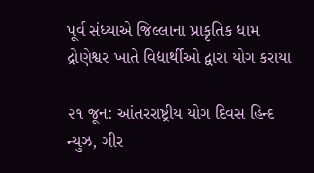પૂર્વ સંધ્યાએ જિલ્લાના પ્રાકૃતિક ધામ દ્રોણેશ્વર ખાતે વિદ્યાર્થીઓ દ્વારા યોગ કરાયા

૨૧ જૂન: આંતરરાષ્ટ્રીય યોગ દિવસ હિન્દ ન્યુઝ, ગીર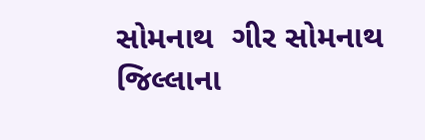સોમનાથ  ગીર સોમનાથ જિલ્લાના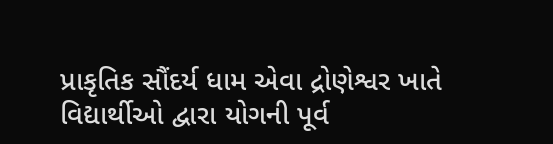પ્રાકૃતિક સૌંદર્ય ધામ એવા દ્રોણેશ્વર ખાતે વિદ્યાર્થીઓ દ્વારા યોગની પૂર્વ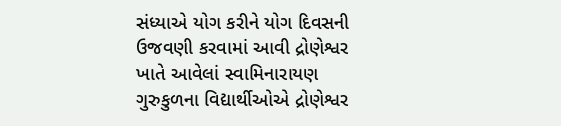સંધ્યાએ યોગ કરીને યોગ દિવસની ઉજવણી કરવામાં આવી દ્રોણેશ્વર ખાતે આવેલાં સ્વામિનારાયણ ગુરુકુળના વિદ્યાર્થીઓએ દ્રોણેશ્વર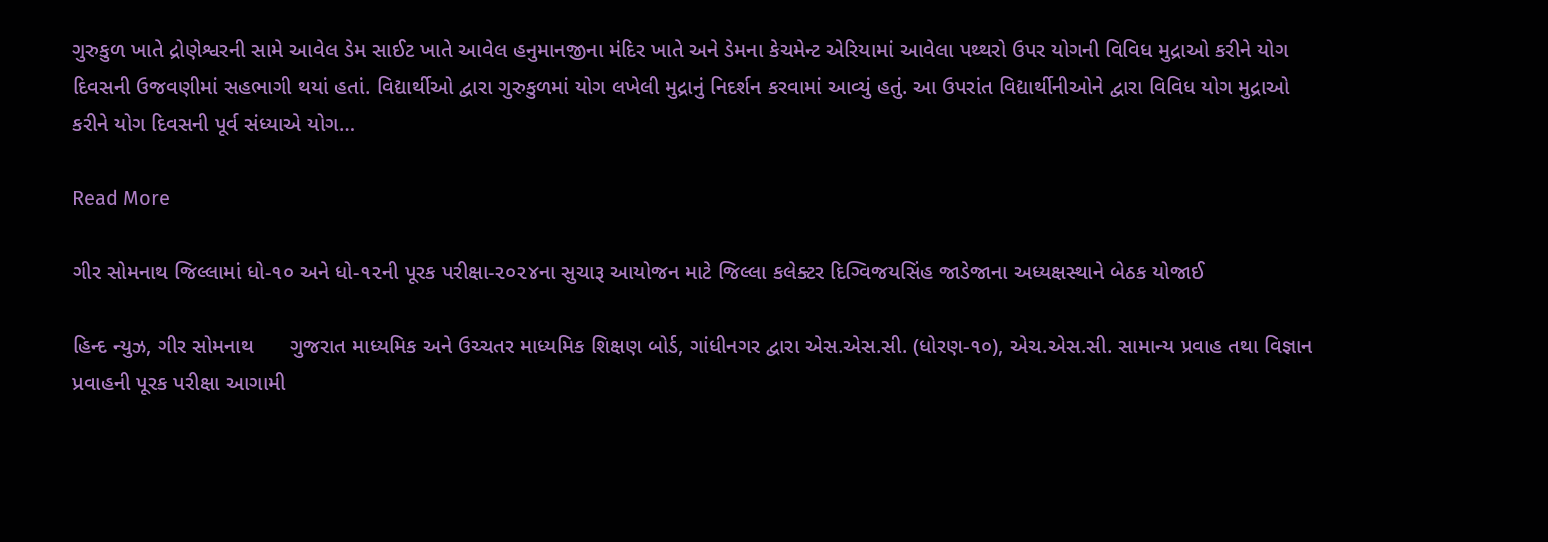ગુરુકુળ ખાતે દ્રોણેશ્વરની સામે આવેલ ડેમ સાઈટ ખાતે આવેલ હનુમાનજીના મંદિર ખાતે અને ડેમના કેચમેન્ટ એરિયામાં આવેલા પથ્થરો ઉપર યોગની વિવિધ મુદ્રાઓ કરીને યોગ દિવસની ઉજવણીમાં સહભાગી થયાં હતાં. વિદ્યાર્થીઓ દ્વારા ગુરુકુળમાં યોગ લખેલી મુદ્રાનું નિદર્શન કરવામાં આવ્યું હતું. આ ઉપરાંત વિદ્યાર્થીનીઓને દ્વારા વિવિધ યોગ મુદ્રાઓ કરીને યોગ દિવસની પૂર્વ સંધ્યાએ યોગ…

Read More

ગીર સોમનાથ જિલ્લામાં ધો-૧૦ અને ધો-૧૨ની પૂરક પરીક્ષા-૨૦૨૪ના સુચારૂ આયોજન માટે જિલ્લા કલેક્ટર દિગ્વિજયસિંહ જાડેજાના અધ્યક્ષસ્થાને બેઠક યોજાઈ

હિન્દ ન્યુઝ, ગીર સોમનાથ      ગુજરાત માધ્યમિક અને ઉચ્ચતર માધ્યમિક શિક્ષણ બોર્ડ, ગાંધીનગર દ્વારા એસ.એસ.સી. (ધોરણ-૧૦), એચ.એસ.સી. સામાન્ય પ્રવાહ તથા વિજ્ઞાન પ્રવાહની પૂરક પરીક્ષા આગામી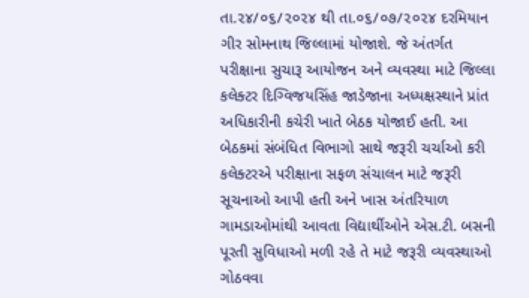તા.૨૪/૦૬/૨૦૨૪ થી તા.૦૬/૦૭/૨૦૨૪ દરમિયાન ગીર સોમનાથ જિલ્લામાં યોજાશે. જે અંતર્ગત પરીક્ષાના સુચારૂ આયોજન અને વ્યવસ્થા માટે જિલ્લા કલેક્ટર દિગ્વિજયસિંહ જાડેજાના અધ્યક્ષસ્થાને પ્રાંત અધિકારીની કચેરી ખાતે બેઠક યોજાઈ હતી. આ બેઠકમાં સંબંધિત વિભાગો સાથે જરૂરી ચર્ચાઓ કરી કલેક્ટરએ પરીક્ષાના સફળ સંચાલન માટે જરૂરી સૂચનાઓ આપી હતી અને ખાસ અંતરિયાળ ગામડાઓમાંથી આવતા વિદ્યાર્થીઓને એસ.ટી. બસની પૂરતી સુવિધાઓ મળી રહે તે માટે જરૂરી વ્યવસ્થાઓ ગોઠવવા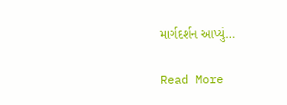માર્ગદર્શન આપ્યું…

Read More